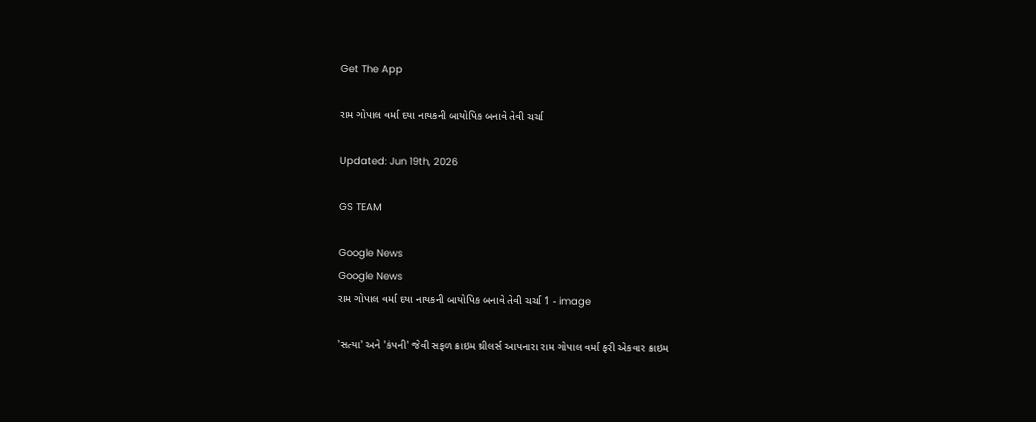Get The App

રામ ગોપાલ વર્મા દયા નાયકની બાયોપિક બનાવે તેવી ચર્ચા

Updated: Jun 19th, 2026

GS TEAM

Google News
Google News
રામ ગોપાલ વર્મા દયા નાયકની બાયોપિક બનાવે તેવી ચર્ચા 1 - image

'સત્યા' અને 'કંપની' જેવી સફળ ક્રાઇમ થ્રીલર્સ આપનારા રામ ગોપાલ વર્મા ફરી એકવાર ક્રાઇમ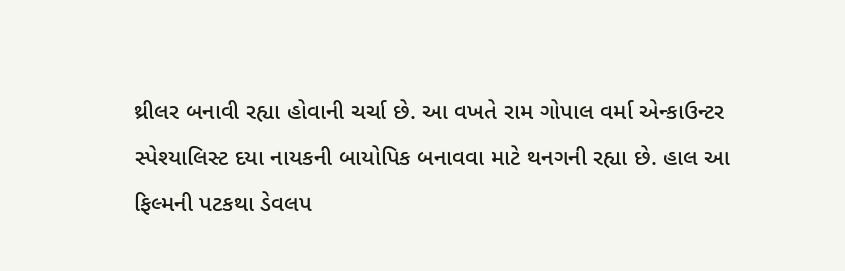થ્રીલર બનાવી રહ્યા હોવાની ચર્ચા છે. આ વખતે રામ ગોપાલ વર્મા એન્કાઉન્ટર સ્પેશ્યાલિસ્ટ દયા નાયકની બાયોપિક બનાવવા માટે થનગની રહ્યા છે. હાલ આ ફિલ્મની પટકથા ડેવલપ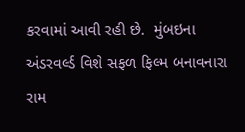કરવામાં આવી રહી છે.  મુંબઇના અંડરવર્લ્ડ વિશે સફળ ફિલ્મ બનાવનારા રામ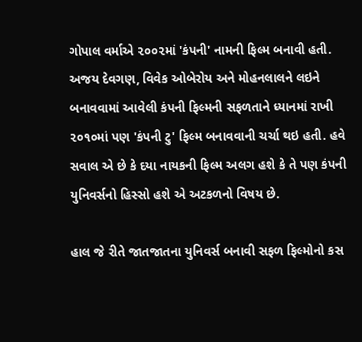ગોપાલ વર્માએ ૨૦૦૨માં 'કંપની' નામની ફિલ્મ બનાવી હતી. અજય દેવગણ, વિવેક ઓબેરોય અને મોહનલાલને લઇને બનાવવામાં આવેલી કંપની ફિલ્મની સફળતાને ધ્યાનમાં રાખી ૨૦૧૦માં પણ 'કંપની ટુ' ફિલ્મ બનાવવાની ચર્ચા થઇ હતી. હવે સવાલ એ છે કે દયા નાયકની ફિલ્મ અલગ હશે કે તે પણ કંપની યુનિવર્સનો હિસ્સો હશે એ અટકળનો વિષય છે.

હાલ જે રીતે જાતજાતના યુનિવર્સ બનાવી સફળ ફિલ્મોનો કસ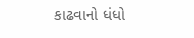કાઢવાનો ધંધો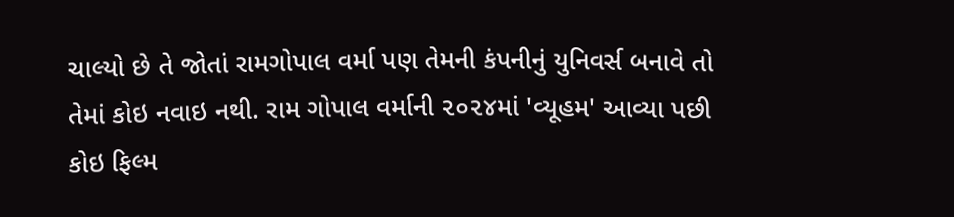ચાલ્યો છે તે જોતાં રામગોપાલ વર્મા પણ તેમની કંપનીનું યુનિવર્સ બનાવે તો તેમાં કોઇ નવાઇ નથી. રામ ગોપાલ વર્માની ૨૦૨૪માં 'વ્યૂહમ' આવ્યા પછી કોઇ ફિલ્મ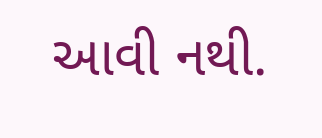આવી નથી.